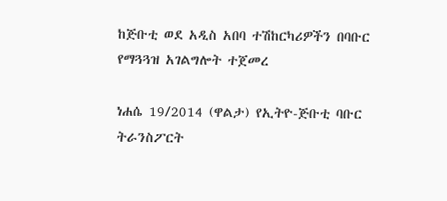ከጅቡቲ ወደ አዲስ አበባ ተሽከርካሪዎችን በባቡር የማጓጓዝ አገልግሎት ተጀመረ

ነሐሴ 19/2014 (ዋልታ) የኢትዮ-ጅቡቲ ባቡር ትራንስፖርት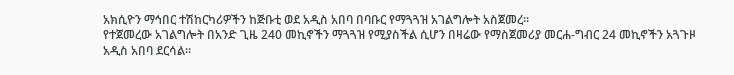አክሲዮን ማኅበር ተሽከርካሪዎችን ከጅቡቲ ወደ አዲስ አበባ በባቡር የማጓጓዝ አገልግሎት አስጀመረ።
የተጀመረው አገልግሎት በአንድ ጊዜ 240 መኪኖችን ማጓጓዝ የሚያስችል ሲሆን በዛሬው የማስጀመሪያ መርሐ-ግብር 24 መኪኖችን አጓጉዞ አዲስ አበባ ደርሳል።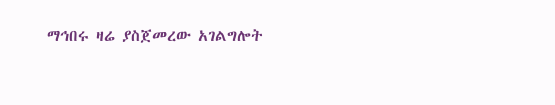ማኅበሩ ዛሬ ያስጀመረው አገልግሎት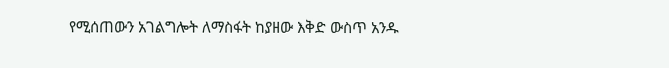የሚሰጠውን አገልግሎት ለማስፋት ከያዘው እቅድ ውስጥ አንዱ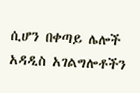ሲሆን በቀጣይ ሌሎች አዳዲስ አገልግሎቶችን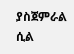ያስጀምራል ሲል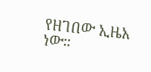የዘገበው ኢዜአ ነው።